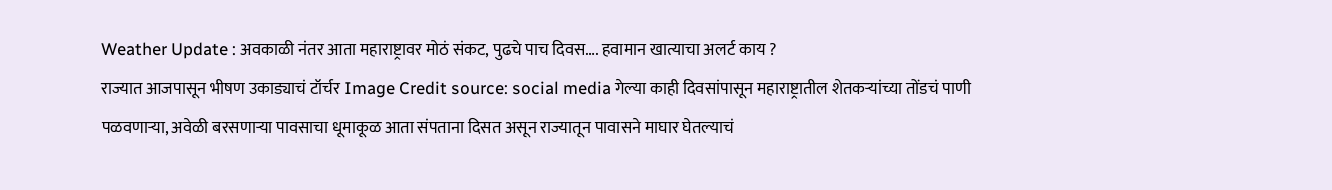Weather Update : अवकाळी नंतर आता महाराष्ट्रावर मोठं संकट, पुढचे पाच दिवस…. हवामान खात्याचा अलर्ट काय ?
राज्यात आजपासून भीषण उकाड्याचं टॉर्चर Image Credit source: social media गेल्या काही दिवसांपासून महाराष्ट्रातील शेतकऱ्यांच्या तोंडचं पाणी पळवणाऱ्या, अवेळी बरसणाऱ्या पावसाचा धूमाकूळ आता संपताना दिसत असून राज्यातून पावासने माघार घेतल्याचं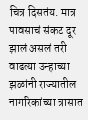चित्र दिसतंय. मात्र पावसाचं संकट दूर झालं असलं तरी वाढत्या उन्हाच्या झळांनी राज्यातील नागरिकांच्या त्रासात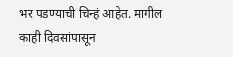भर पडण्याची चिन्हं आहेत. मागील काही दिवसांपासून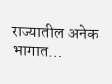राज्यातील अनेक भागात…